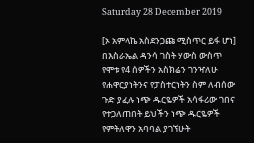Saturday 28 December 2019

[ኦ አምላኬ አስደንጋጩ ሚስጥር ይፋ ሆነ] በእስራኤል ዳንሳ ገስት ሃውስ ውስጥ የሞቱ የ4 ሰዎችን አስክሬን ገንዣለሁ የሐዋርያነትንና የፓስተርነትን ስም ለብሰው ጉድ ያፈሉ ነጭ ዱርዬዎች አሳፋሪው ገበና የተጋለጠበት ይህችን ነጭ ዱርዬዎች የምትለዋን አባባል ያገኘሁት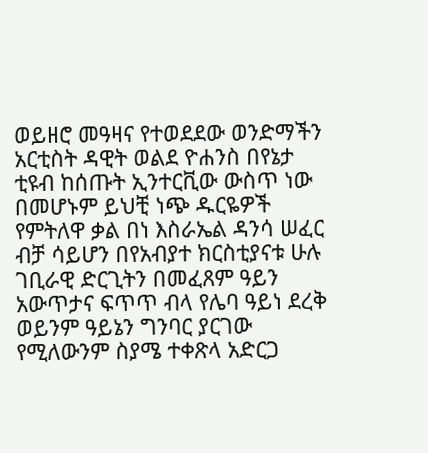ወይዘሮ መዓዛና የተወደደው ወንድማችን አርቲስት ዳዊት ወልደ ዮሐንስ በየኔታ ቲዩብ ከሰጡት ኢንተርቪው ውስጥ ነው በመሆኑም ይህቺ ነጭ ዱርዬዎች የምትለዋ ቃል በነ እስራኤል ዳንሳ ሠፈር ብቻ ሳይሆን በየአብያተ ክርስቲያናቱ ሁሉ ገቢራዊ ድርጊትን በመፈጸም ዓይን አውጥታና ፍጥጥ ብላ የሌባ ዓይነ ደረቅ ወይንም ዓይኔን ግንባር ያርገው የሚለውንም ስያሜ ተቀጽላ አድርጋ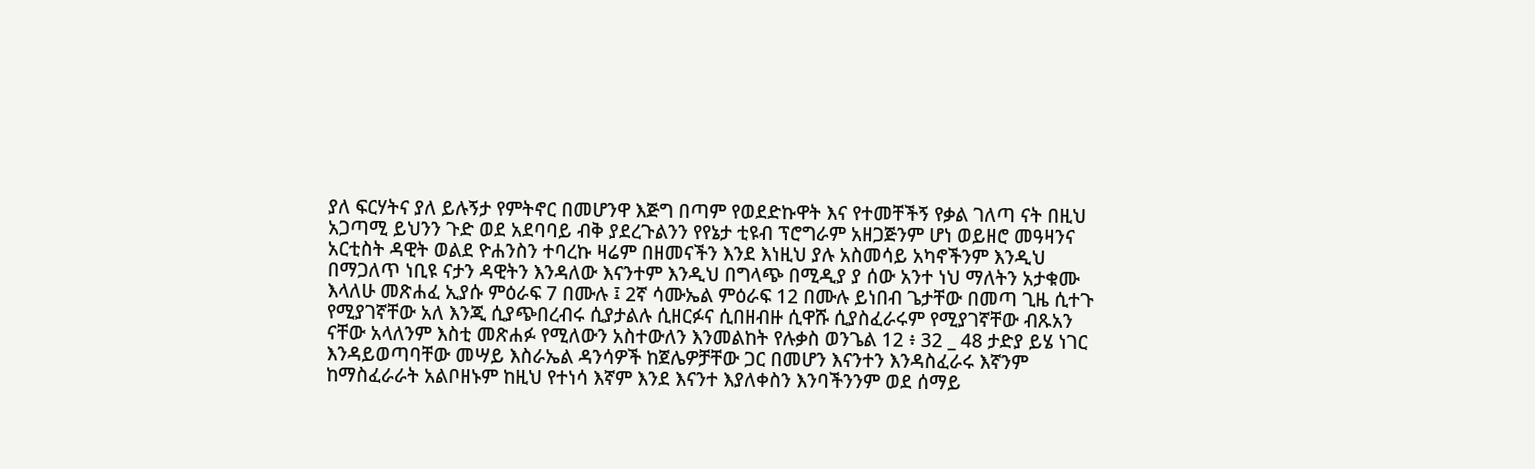ያለ ፍርሃትና ያለ ይሉኝታ የምትኖር በመሆንዋ እጅግ በጣም የወደድኩዋት እና የተመቸችኝ የቃል ገለጣ ናት በዚህ አጋጣሚ ይህንን ጉድ ወደ አደባባይ ብቅ ያደረጉልንን የየኔታ ቲዩብ ፕሮግራም አዘጋጅንም ሆነ ወይዘሮ መዓዛንና አርቲስት ዳዊት ወልደ ዮሐንስን ተባረኩ ዛሬም በዘመናችን እንደ እነዚህ ያሉ አስመሳይ አካኖችንም እንዲህ በማጋለጥ ነቢዩ ናታን ዳዊትን እንዳለው እናንተም እንዲህ በግላጭ በሚዲያ ያ ሰው አንተ ነህ ማለትን አታቁሙ እላለሁ መጽሐፈ ኢያሱ ምዕራፍ 7 በሙሉ ፤ 2ኛ ሳሙኤል ምዕራፍ 12 በሙሉ ይነበብ ጌታቸው በመጣ ጊዜ ሲተጉ የሚያገኛቸው አለ እንጂ ሲያጭበረብሩ ሲያታልሉ ሲዘርፉና ሲበዘብዙ ሲዋሹ ሲያስፈራሩም የሚያገኛቸው ብጹአን ናቸው አላለንም እስቲ መጽሐፉ የሚለውን አስተውለን እንመልከት የሉቃስ ወንጌል 12 ፥ 32 _ 48 ታድያ ይሄ ነገር እንዳይወጣባቸው መሣይ እስራኤል ዳንሳዎች ከጀሌዎቻቸው ጋር በመሆን እናንተን እንዳስፈራሩ እኛንም ከማስፈራራት አልቦዘኑም ከዚህ የተነሳ እኛም እንደ እናንተ እያለቀስን እንባችንንም ወደ ሰማይ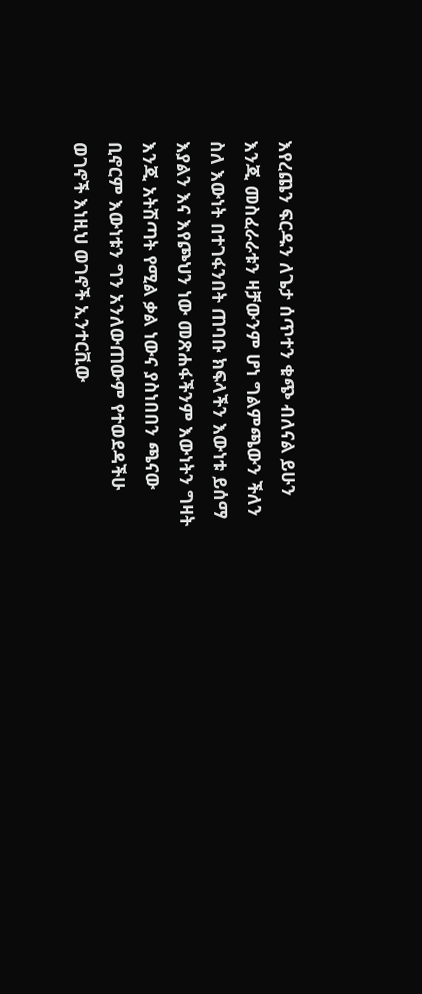እየረጨን ፍርዱን ለጌታ ሰጥተን ቁጭ ብለናል ይሁን እንጂ መስፈራራቱን ዛቻውንም ሆነ ግልምጫውን ችለን ስለ እውነት በተገፋንበት ጠባቡ ክፍላችን እውነቱ ይሰማ እያልን እና እየጮህን ነው መጽሐፋችንም እውነትን ግዛት እንጂ አትሽጣት የሚል ቃል ነውና ያስነበበን ጫናው ቢኖርም እውነቱን ግን አንለውጠውም የተወደዳችሁ ወገኖች እነዚህ ወገኖች ኢንተርቪው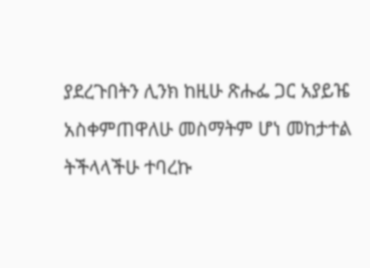ያደረጉበትን ሊንክ ከዚሁ ጽሑፌ ጋር አያይዤ አስቀምጠዋለሁ መስማትም ሆነ መከታተል ትችላላችሁ ተባረኩ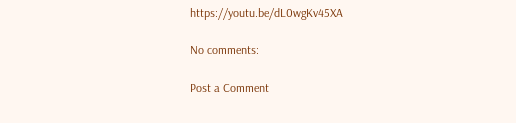https://youtu.be/dL0wgKv45XA

No comments:

Post a Comment